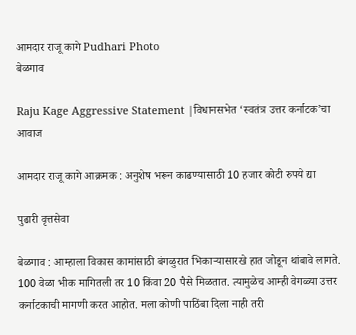आमदार राजू कागे Pudhari Photo
बेळगाव

Raju Kage Aggressive Statement |विधानसभेत ‘स्वतंत्र उत्तर कर्नाटक’चा आवाज

आमदार राजू कागे आक्रमक : अनुशेष भरून काढण्यासाठी 10 हजार कोटी रुपये द्या

पुढारी वृत्तसेवा

बेळगाव : आम्हाला विकास कामांसाठी बंगळुरात भिकार्‍यासारखे हात जोडून थांबावे लागते. 100 वेळा भीक मागितली तर 10 किंवा 20 पैसे मिळतात. त्यामुळेच आम्ही वेगळ्या उत्तर कर्नाटकाची मागणी करत आहोत. मला कोणी पाठिंबा दिला नाही तरी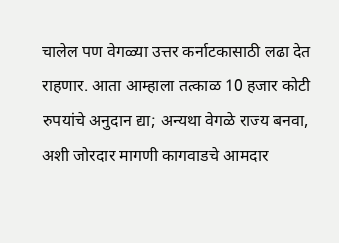चालेल पण वेगळ्या उत्तर कर्नाटकासाठी लढा देत राहणार. आता आम्हाला तत्काळ 10 हजार कोटी रुपयांचे अनुदान द्या; अन्यथा वेगळे राज्य बनवा, अशी जोरदार मागणी कागवाडचे आमदार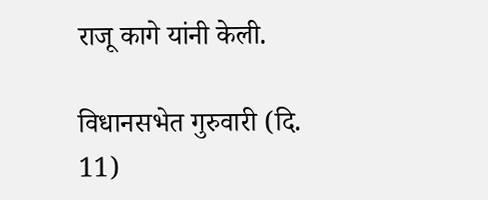राजू कागे यांनी केली.

विधानसभेत गुरुवारी (दि. 11)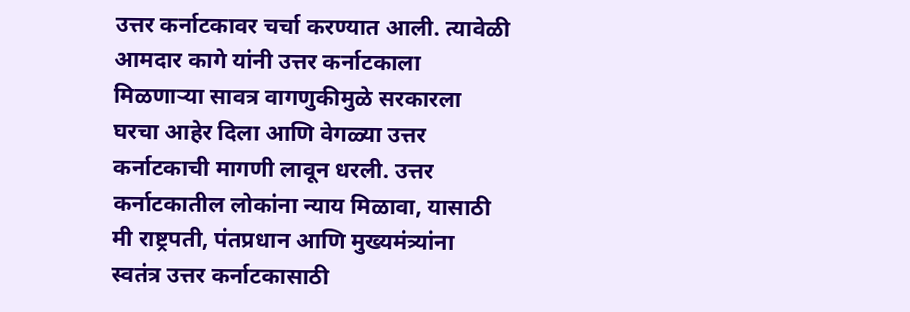उत्तर कर्नाटकावर चर्चा करण्यात आली. त्यावेळी आमदार कागे यांनी उत्तर कर्नाटकाला मिळणार्‍या सावत्र वागणुकीमुळे सरकारला घरचा आहेर दिला आणि वेगळ्या उत्तर कर्नाटकाची मागणी लावून धरली. उत्तर कर्नाटकातील लोकांना न्याय मिळावा, यासाठी मी राष्ट्रपती, पंतप्रधान आणि मुख्यमंत्र्यांना स्वतंत्र उत्तर कर्नाटकासाठी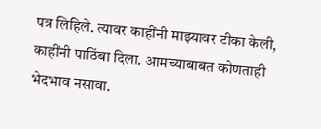पत्र लिहिले. त्यावर काहींनी माझ्यावर टीका केली, काहींनी पाठिंबा दिला. आमच्याबाबत कोणताही भेदभाव नसावा.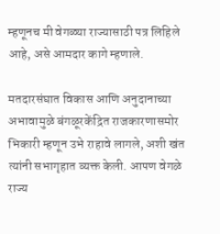म्हणूनच मी वेगळ्या राज्यासाठी पत्र लिहिले आहे, असे आमदार कागे म्हणाले.

मतदारसंघात विकास आणि अनुदानाच्या अभावामुळे बंगळूरकेंद्रित राजकारणासमोर भिकारी म्हणून उभे राहावे लागले, अशी खंत त्यांनी सभागृहात व्यक्त केली. आपण वेगळे राज्य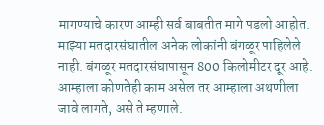मागण्याचे कारण आम्ही सर्व बाबतीत मागे पडलो आहोत. माझ्या मतदारसंघातील अनेक लोकांनी बंगळूर पाहिलेले नाही. बंगळूर मतदारसंघापासून 800 किलोमीटर दूर आहे. आम्हाला कोणतेही काम असेल तर आम्हाला अथणीला जावे लागते, असे ते म्हणाले.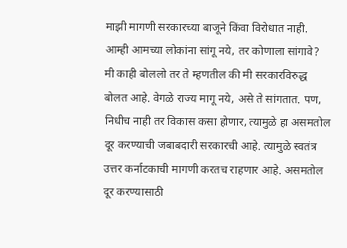माझी मागणी सरकारच्या बाजूने किंवा विरोधात नाही. आम्ही आमच्या लोकांना सांगू नये, तर कोणाला सांगावे? मी काही बोललो तर ते म्हणतील की मी सरकारविरुद्ध बोलत आहे. वेगळे राज्य मागू नये, असे ते सांगतात. पण, निधीच नाही तर विकास कसा होणार, त्यामुळे हा असमतोल दूर करण्याची जबाबदारी सरकारची आहे. त्यामुळे स्वतंत्र उत्तर कर्नाटकाची मागणी करतच राहणार आहे. असमतोल दूर करण्यासाठी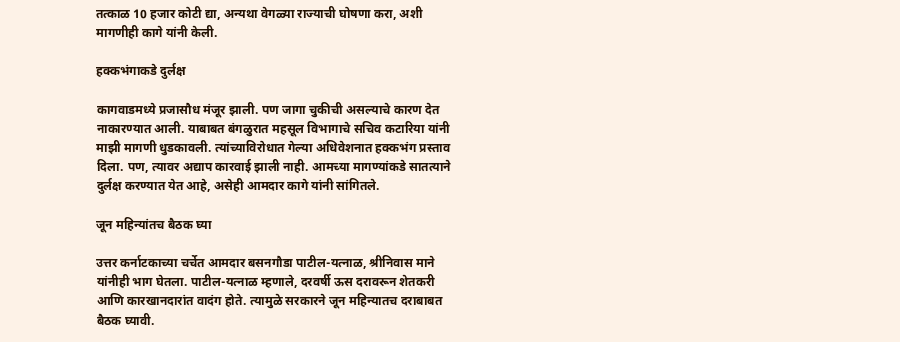तत्काळ 10 हजार कोटी द्या, अन्यथा वेगळ्या राज्याची घोषणा करा, अशी मागणीही कागे यांनी केली.

हक्कभंगाकडे दुर्लक्ष

कागवाडमध्ये प्रजासौध मंजूर झाली. पण जागा चुकीची असल्याचे कारण देत नाकारण्यात आली. याबाबत बंगळुरात महसूल विभागाचे सचिव कटारिया यांनी माझी मागणी धुडकावली. त्यांच्याविरोधात गेल्या अधिवेशनात हक्कभंग प्रस्ताव दिला. पण, त्यावर अद्याप कारवाई झाली नाही. आमच्या मागण्यांकडे सातत्याने दुर्लक्ष करण्यात येत आहे, असेही आमदार कागे यांनी सांगितले.

जून महिन्यांतच बैठक घ्या

उत्तर कर्नाटकाच्या चर्चेत आमदार बसनगौडा पाटील-यत्नाळ, श्रीनिवास माने यांनीही भाग घेतला. पाटील-यत्नाळ म्हणाले, दरवर्षी ऊस दरावरून शेतकरी आणि कारखानदारांत वादंग होते. त्यामुळे सरकारने जून महिन्यातच दराबाबत बैठक घ्यावी.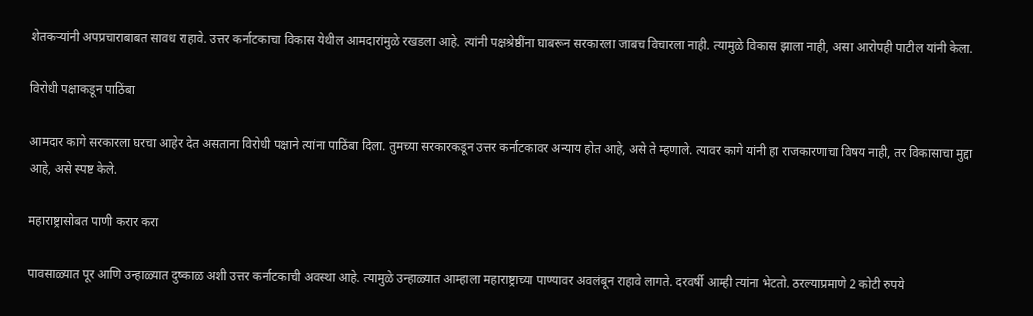शेतकर्‍यांनी अपप्रचाराबाबत सावध राहावे. उत्तर कर्नाटकाचा विकास येथील आमदारांमुळे रखडला आहे. त्यांनी पक्षश्रेष्ठींना घाबरून सरकारला जाबच विचारला नाही. त्यामुळे विकास झाला नाही, असा आरोपही पाटील यांनी केला.

विरोधी पक्षाकडून पाठिंबा

आमदार कागे सरकारला घरचा आहेर देत असताना विरोधी पक्षाने त्यांना पाठिंबा दिला. तुमच्या सरकारकडून उत्तर कर्नाटकावर अन्याय होत आहे, असे ते म्हणाले. त्यावर कागे यांनी हा राजकारणाचा विषय नाही, तर विकासाचा मुद्दा आहे, असे स्पष्ट केले.

महाराष्ट्रासोबत पाणी करार करा

पावसाळ्यात पूर आणि उन्हाळ्यात दुष्काळ अशी उत्तर कर्नाटकाची अवस्था आहे. त्यामुळे उन्हाळ्यात आम्हाला महाराष्ट्राच्या पाण्यावर अवलंबून राहावे लागते. दरवर्षी आम्ही त्यांना भेटतो. ठरल्याप्रमाणे 2 कोटी रुपये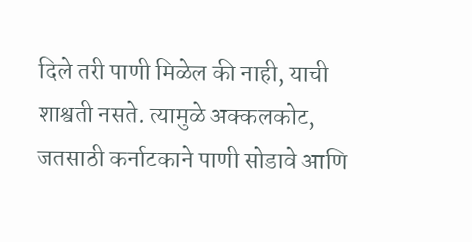दिले तरी पाणी मिळेल की नाही, याची शाश्वती नसते. त्यामुळे अक्कलकोट, जतसाठी कर्नाटकाने पाणी सोडावे आणि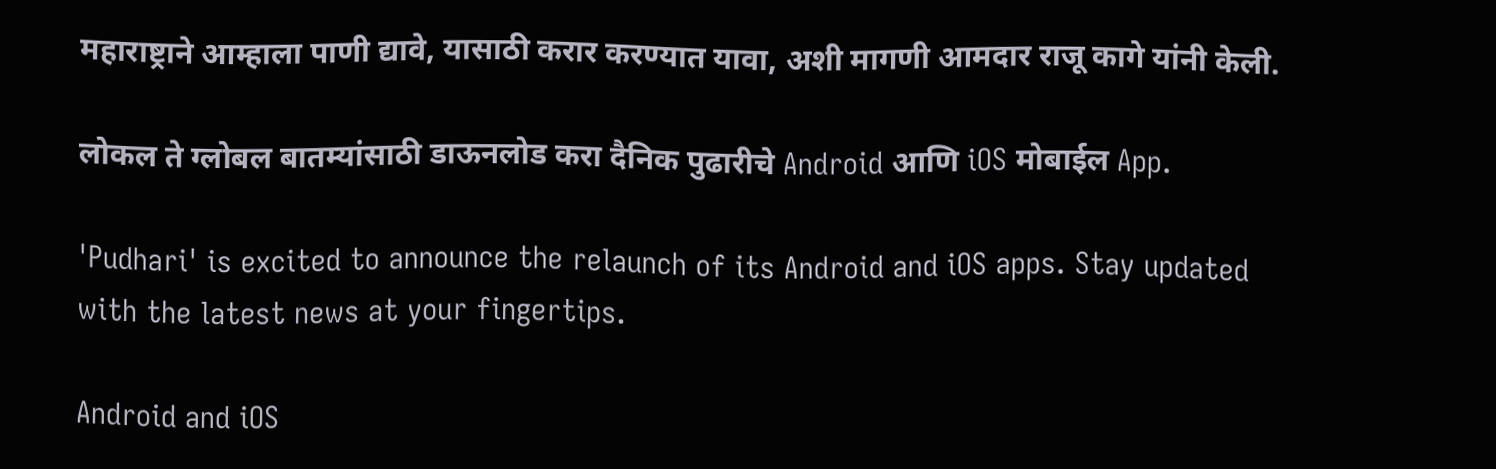महाराष्ट्राने आम्हाला पाणी द्यावे, यासाठी करार करण्यात यावा, अशी मागणी आमदार राजू कागे यांनी केली.

लोकल ते ग्लोबल बातम्यांसाठी डाऊनलोड करा दैनिक पुढारीचे Android आणि iOS मोबाईल App.

'Pudhari' is excited to announce the relaunch of its Android and iOS apps. Stay updated with the latest news at your fingertips.

Android and iOS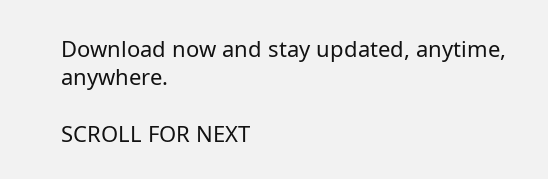Download now and stay updated, anytime, anywhere.

SCROLL FOR NEXT